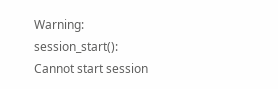Warning: session_start(): Cannot start session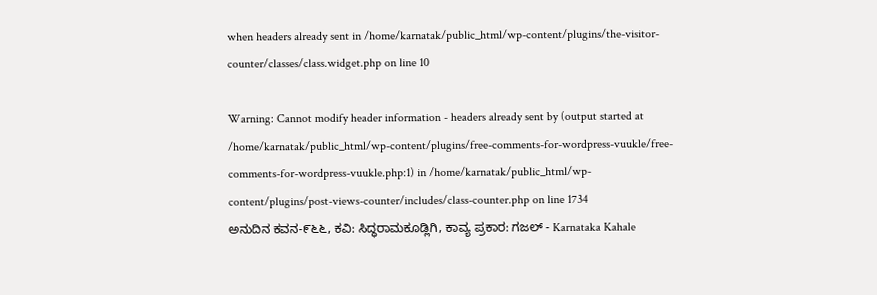when headers already sent in /home/karnatak/public_html/wp-content/plugins/the-visitor-counter/classes/class.widget.php on line 10

Warning: Cannot modify header information - headers already sent by (output started at /home/karnatak/public_html/wp-content/plugins/free-comments-for-wordpress-vuukle/free-comments-for-wordpress-vuukle.php:1) in /home/karnatak/public_html/wp-content/plugins/post-views-counter/includes/class-counter.php on line 1734
ಅನುದಿನ ಕವನ-೯೬೬, ಕವಿ: ಸಿದ್ಧರಾಮ‌ಕೂಡ್ಲಿಗಿ, ಕಾವ್ಯ ಪ್ರಕಾರ: ಗಜಲ್ - Karnataka Kahale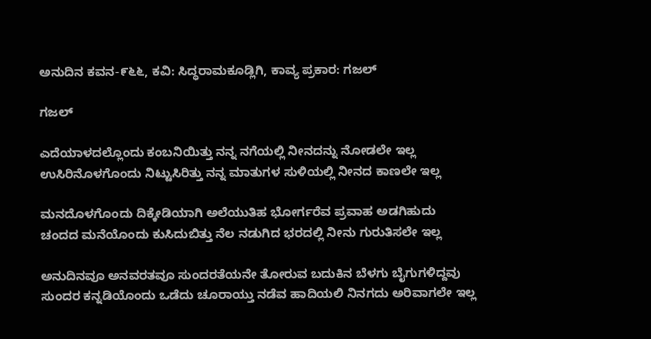ಅನುದಿನ ಕವನ-೯೬೬, ಕವಿ: ಸಿದ್ಧರಾಮ‌ಕೂಡ್ಲಿಗಿ, ಕಾವ್ಯ ಪ್ರಕಾರ: ಗಜಲ್

ಗಜಲ್

ಎದೆಯಾಳದಲ್ಲೊಂದು ಕಂಬನಿಯಿತ್ತು ನನ್ನ ನಗೆಯಲ್ಲಿ ನೀನದನ್ನು ನೋಡಲೇ ಇಲ್ಲ
ಉಸಿರಿನೊಳಗೊಂದು ನಿಟ್ಟುಸಿರಿತ್ತು ನನ್ನ ಮಾತುಗಳ ಸುಳಿಯಲ್ಲಿ ನೀನದ ಕಾಣಲೇ ಇಲ್ಲ

ಮನದೊಳಗೊಂದು ದಿಕ್ಕೇಡಿಯಾಗಿ ಅಲೆಯುತಿಹ ಭೋರ್ಗರೆವ ಪ್ರವಾಹ ಅಡಗಿಹುದು
ಚಂದದ ಮನೆಯೊಂದು ಕುಸಿದುಬಿತ್ತು ನೆಲ ನಡುಗಿದ ಭರದಲ್ಲಿ ನೀನು ಗುರುತಿಸಲೇ ಇಲ್ಲ

ಅನುದಿನವೂ ಅನವರತವೂ ಸುಂದರತೆಯನೇ ತೋರುವ ಬದುಕಿನ ಬೆಳಗು ಬೈಗುಗಳಿದ್ದವು
ಸುಂದರ ಕನ್ನಡಿಯೊಂದು ಒಡೆದು ಚೂರಾಯ್ತು ನಡೆವ ಹಾದಿಯಲಿ ನಿನಗದು ಅರಿವಾಗಲೇ ಇಲ್ಲ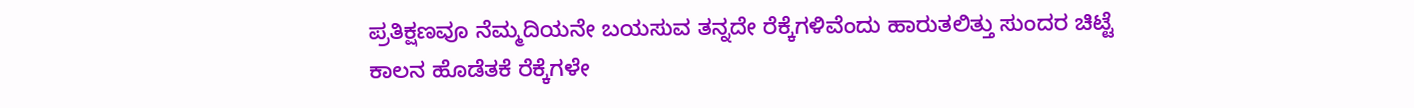ಪ್ರತಿಕ್ಷಣವೂ ನೆಮ್ಮದಿಯನೇ ಬಯಸುವ ತನ್ನದೇ ರೆಕ್ಕೆಗಳಿವೆಂದು ಹಾರುತಲಿತ್ತು ಸುಂದರ ಚಿಟ್ಟೆ
ಕಾಲನ ಹೊಡೆತಕೆ ರೆಕ್ಕೆಗಳೇ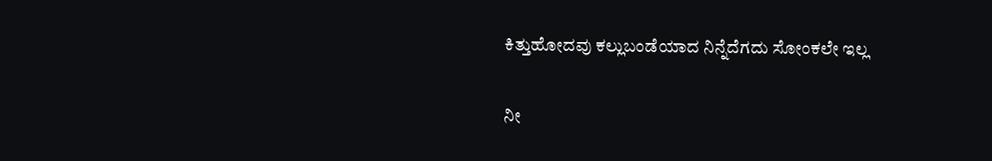ಕಿತ್ತುಹೋದವು ಕಲ್ಲುಬಂಡೆಯಾದ ನಿನ್ನೆದೆಗದು ಸೋಂಕಲೇ ಇಲ್ಲ

ನೀ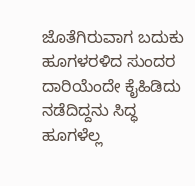ಜೊತೆಗಿರುವಾಗ ಬದುಕು ಹೂಗಳರಳಿದ ಸುಂದರ ದಾರಿಯೆಂದೇ ಕೈಹಿಡಿದು ನಡೆದಿದ್ದನು ಸಿದ್ಧ
ಹೂಗಳೆಲ್ಲ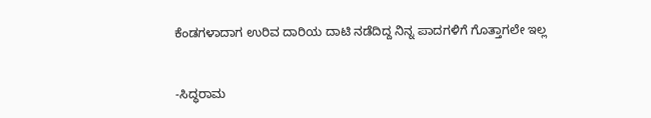ಕೆಂಡಗಳಾದಾಗ ಉರಿವ ದಾರಿಯ ದಾಟಿ ನಡೆದಿದ್ದ ನಿನ್ನ ಪಾದಗಳಿಗೆ ಗೊತ್ತಾಗಲೇ ಇಲ್ಲ


-ಸಿದ್ಧರಾಮ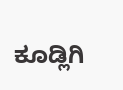ಕೂಡ್ಲಿಗಿ